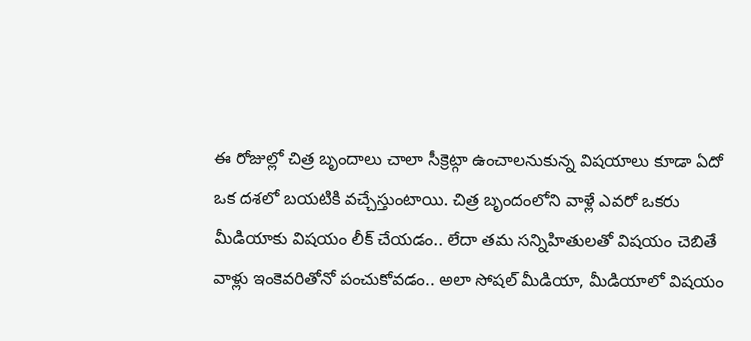ఈ రోజుల్లో చిత్ర బృందాలు చాలా సీక్రెట్గా ఉంచాలనుకున్న విషయాలు కూడా ఏదో ఒక దశలో బయటికి వచ్చేస్తుంటాయి. చిత్ర బృందంలోని వాళ్లే ఎవరో ఒకరు మీడియాకు విషయం లీక్ చేయడం.. లేదా తమ సన్నిహితులతో విషయం చెబితే వాళ్లు ఇంకెవరితోనో పంచుకోవడం.. అలా సోషల్ మీడియా, మీడియాలో విషయం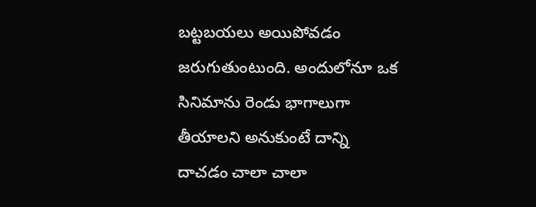బట్టబయలు అయిపోవడం జరుగుతుంటుంది. అందులోనూ ఒక సినిమాను రెండు భాగాలుగా తీయాలని అనుకుంటే దాన్ని దాచడం చాలా చాలా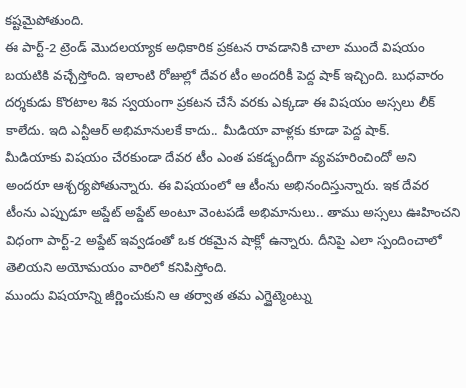కష్టమైపోతుంది.
ఈ పార్ట్-2 ట్రెండ్ మొదలయ్యాక అధికారిక ప్రకటన రావడానికి చాలా ముందే విషయం బయటికి వచ్చేస్తోంది. ఇలాంటి రోజుల్లో దేవర టీం అందరికీ పెద్ద షాక్ ఇచ్చింది. బుధవారం దర్శకుడు కొరటాల శివ స్వయంగా ప్రకటన చేసే వరకు ఎక్కడా ఈ విషయం అస్సలు లీక్ కాలేదు. ఇది ఎన్టీఆర్ అభిమానులకే కాదు.. మీడియా వాళ్లకు కూడా పెద్ద షాక్.
మీడియాకు విషయం చేరకుండా దేవర టీం ఎంత పకడ్బందీగా వ్యవహరించిందో అని అందరూ ఆశ్చర్యపోతున్నారు. ఈ విషయంలో ఆ టీంను అభినందిస్తున్నారు. ఇక దేవర టీంను ఎప్పుడూ అప్డేట్ అప్డేట్ అంటూ వెంటపడే అభిమానులు.. తాము అస్సలు ఊహించని విధంగా పార్ట్-2 అప్డేట్ ఇవ్వడంతో ఒక రకమైన షాక్లో ఉన్నారు. దీనిపై ఎలా స్పందించాలో తెలియని అయోమయం వారిలో కనిపిస్తోంది.
ముందు విషయాన్ని జీర్ణించుకుని ఆ తర్వాత తమ ఎగ్జైట్మెంట్ను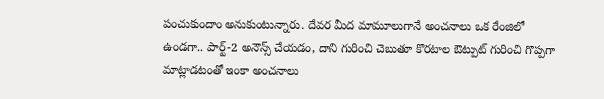పంచుకుందాం అనుకుంటున్నారు. దేవర మీద మామూలుగానే అంచనాలు ఒక రేంజిలో ఉండగా.. పార్ట్-2 అనౌన్స్ చేయడం, దాని గురించి చెబుతూ కొరటాల ఔట్పుట్ గురించి గొప్పగా మాట్లాడటంతో ఇంకా అంచనాలు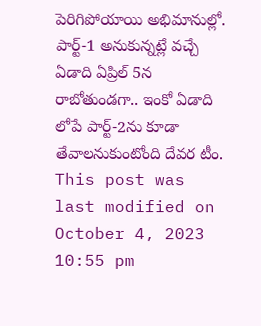పెరిగిపోయాయి అభిమానుల్లో. పార్ట్-1 అనుకున్నట్లే వచ్చే ఏడాది ఏప్రిల్ 5న రాబోతుండగా.. ఇంకో ఏడాది లోపే పార్ట్-2ను కూడా తేవాలనుకుంటోంది దేవర టీం.
This post was last modified on October 4, 2023 10:55 pm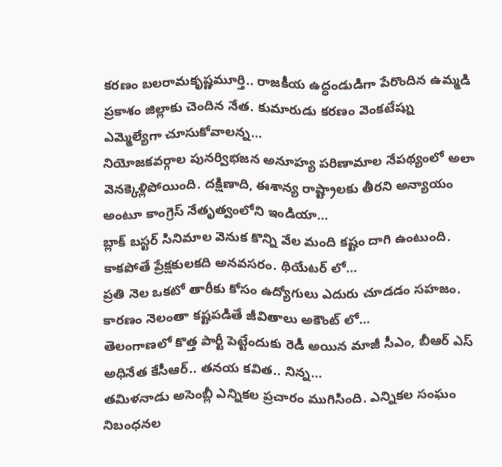కరణం బలరామకృష్ణమూర్తి.. రాజకీయ ఉద్ధండుడిగా పేరొందిన ఉమ్మడి ప్రకాశం జిల్లాకు చెందిన నేత. కుమారుడు కరణం వెంకటేష్ను ఎమ్మెల్యేగా చూసుకోవాలన్న…
నియోజకవర్గాల పునర్విభజన అనూహ్య పరిణామాల నేపథ్యంలో అలా వెనక్కెళ్లిపోయింది. దక్షిణాది, ఈశాన్య రాష్ట్రాలకు తీరని అన్యాయం అంటూ కాంగ్రెస్ నేతృత్వంలోని ఇండియా…
బ్లాక్ బస్టర్ సినిమాల వెనుక కొన్ని వేల మంది కష్టం దాగి ఉంటుంది. కాకపోతే ప్రేక్షకులకది అనవసరం. థియేటర్ లో…
ప్రతి నెల ఒకటో తారీకు కోసం ఉద్యోగులు ఎదురు చూడడం సహజం. కారణం నెలంతా కష్టపడితే జీవితాలు అకౌంట్ లో…
తెలంగాణలో కొత్త పార్టీ పెట్టేందుకు రెడీ అయిన మాజీ సీఎం, బీఆర్ ఎస్ అధినేత కేసీఆర్.. తనయ కవిత.. నిన్న…
తమిళనాడు అసెంబ్లీ ఎన్నికల ప్రచారం ముగిసింది. ఎన్నికల సంఘం నిబంధనల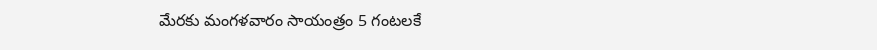మేరకు మంగళవారం సాయంత్రం 5 గంటలకే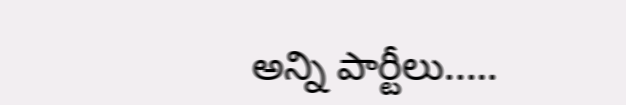అన్ని పార్టీలు..…